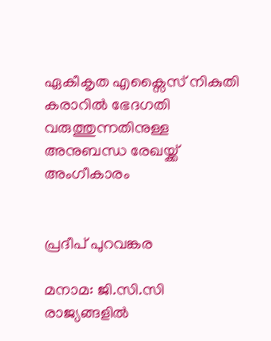ഏകീകൃത എക്സൈസ് നികുതി കരാറിൽ ഭേദഗതി വരുത്തുന്നതിനുള്ള അനുബന്ധ രേഖയ്ക്ക് അംഗീകാരം


പ്രദീപ് പുറവങ്കര

മനാമ: ജി.സി.സി രാജ്യങ്ങളിൽ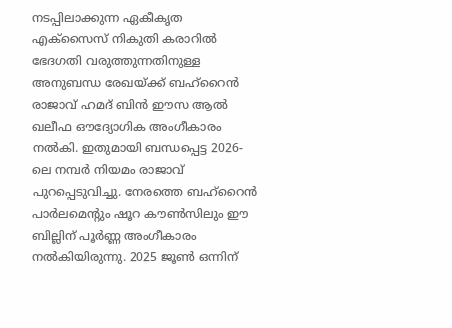നടപ്പിലാക്കുന്ന ഏകീകൃത എക്സൈസ് നികുതി കരാറിൽ ഭേദഗതി വരുത്തുന്നതിനുള്ള അനുബന്ധ രേഖയ്ക്ക് ബഹ്‌റൈൻ രാജാവ് ഹമദ് ബിൻ ഈസ ആൽ ഖലീഫ ഔദ്യോഗിക അംഗീകാരം നൽകി. ഇതുമായി ബന്ധപ്പെട്ട 2026-ലെ നമ്പർ നിയമം രാജാവ് പുറപ്പെടുവിച്ചു. നേരത്തെ ബഹ്‌റൈൻ പാർലമെന്റും ഷൂറ കൗൺസിലും ഈ ബില്ലിന് പൂർണ്ണ അംഗീകാരം നൽകിയിരുന്നു. 2025 ജൂൺ ഒന്നിന്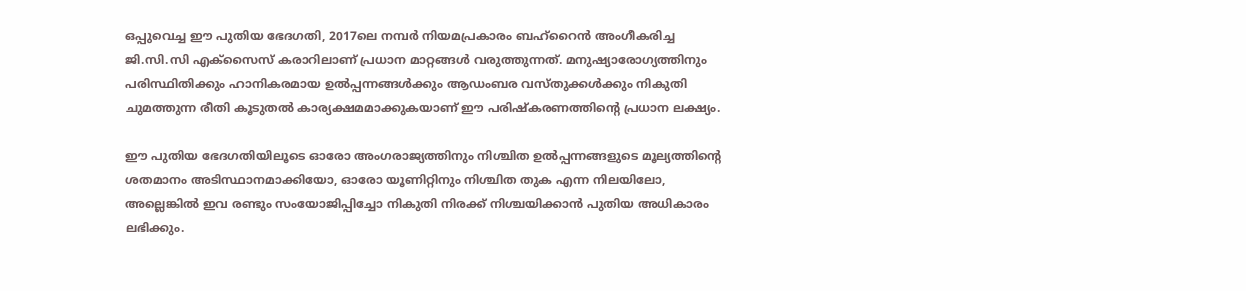ഒപ്പുവെച്ച ഈ പുതിയ ഭേദഗതി, 2017ലെ നമ്പർ നിയമപ്രകാരം ബഹ്‌റൈൻ അംഗീകരിച്ച ജി.സി.സി എക്സൈസ് കരാറിലാണ് പ്രധാന മാറ്റങ്ങൾ വരുത്തുന്നത്. മനുഷ്യാരോഗ്യത്തിനും പരിസ്ഥിതിക്കും ഹാനികരമായ ഉൽപ്പന്നങ്ങൾക്കും ആഡംബര വസ്തുക്കൾക്കും നികുതി ചുമത്തുന്ന രീതി കൂടുതൽ കാര്യക്ഷമമാക്കുകയാണ് ഈ പരിഷ്കരണത്തിന്റെ പ്രധാന ലക്ഷ്യം.

ഈ പുതിയ ഭേദഗതിയിലൂടെ ഓരോ അംഗരാജ്യത്തിനും നിശ്ചിത ഉൽപ്പന്നങ്ങളുടെ മൂല്യത്തിന്റെ ശതമാനം അടിസ്ഥാനമാക്കിയോ, ഓരോ യൂണിറ്റിനും നിശ്ചിത തുക എന്ന നിലയിലോ, അല്ലെങ്കിൽ ഇവ രണ്ടും സംയോജിപ്പിച്ചോ നികുതി നിരക്ക് നിശ്ചയിക്കാൻ പുതിയ അധികാരം ലഭിക്കും.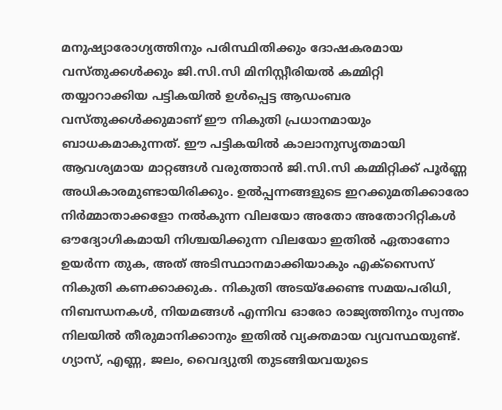മനുഷ്യാരോഗ്യത്തിനും പരിസ്ഥിതിക്കും ദോഷകരമായ വസ്തുക്കൾക്കും ജി.സി.സി മിനിസ്റ്റീരിയൽ കമ്മിറ്റി തയ്യാറാക്കിയ പട്ടികയിൽ ഉൾപ്പെട്ട ആഡംബര വസ്തുക്കൾക്കുമാണ് ഈ നികുതി പ്രധാനമായും ബാധകമാകുന്നത്. ഈ പട്ടികയിൽ കാലാനുസൃതമായി ആവശ്യമായ മാറ്റങ്ങൾ വരുത്താൻ ജി.സി.സി കമ്മിറ്റിക്ക് പൂർണ്ണ അധികാരമുണ്ടായിരിക്കും. ഉൽപ്പന്നങ്ങളുടെ ഇറക്കുമതിക്കാരോ നിർമ്മാതാക്കളോ നൽകുന്ന വിലയോ അതോ അതോറിറ്റികൾ ഔദ്യോഗികമായി നിശ്ചയിക്കുന്ന വിലയോ ഇതിൽ ഏതാണോ ഉയർന്ന തുക, അത് അടിസ്ഥാനമാക്കിയാകും എക്സൈസ് നികുതി കണക്കാക്കുക. നികുതി അടയ്ക്കേണ്ട സമയപരിധി, നിബന്ധനകൾ, നിയമങ്ങൾ എന്നിവ ഓരോ രാജ്യത്തിനും സ്വന്തം നിലയിൽ തീരുമാനിക്കാനും ഇതിൽ വ്യക്തമായ വ്യവസ്ഥയുണ്ട്. ഗ്യാസ്, എണ്ണ, ജലം, വൈദ്യുതി തുടങ്ങിയവയുടെ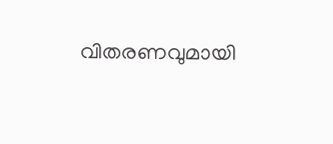വിതരണവുമായി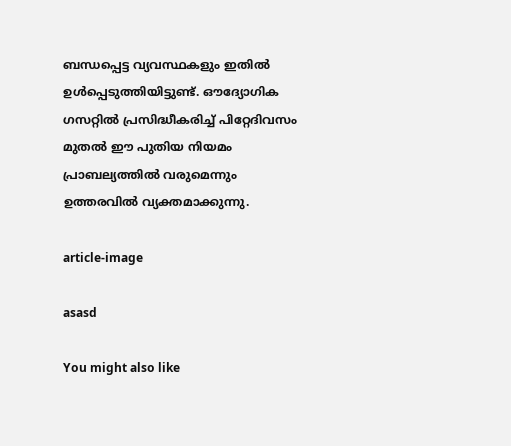ബന്ധപ്പെട്ട വ്യവസ്ഥകളും ഇതിൽ ഉൾപ്പെടുത്തിയിട്ടുണ്ട്. ഔദ്യോഗിക ഗസറ്റിൽ പ്രസിദ്ധീകരിച്ച് പിറ്റേദിവസം മുതൽ ഈ പുതിയ നിയമം പ്രാബല്യത്തിൽ വരുമെന്നും ഉത്തരവിൽ വ്യക്തമാക്കുന്നു.

article-image

asasd

You might also like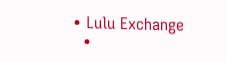• Lulu Exchange
  •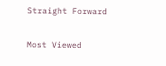Straight Forward

Most Viewed